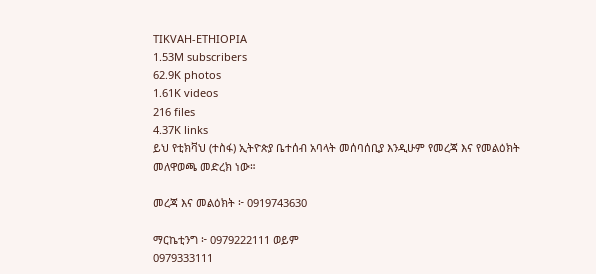TIKVAH-ETHIOPIA
1.53M subscribers
62.9K photos
1.61K videos
216 files
4.37K links
ይህ የቲክቫህ (ተስፋ) ኢትዮጵያ ቤተሰብ አባላት መሰባሰቢያ እንዲሁም የመረጃ እና የመልዕክት መለዋወጫ መድረክ ነው።

መረጃ እና መልዕክት ፦ 0919743630

ማርኬቲንግ ፦ 0979222111 ወይም
0979333111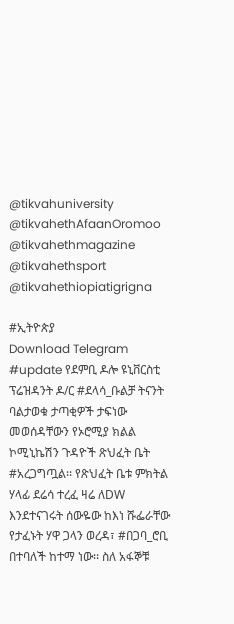@tikvahuniversity
@tikvahethAfaanOromoo
@tikvahethmagazine
@tikvahethsport
@tikvahethiopiatigrigna

#ኢትዮጵያ
Download Telegram
#update የደምቢ ዶሎ ዩኒቨርስቲ ፕሬዝዳንት ዶ/ር #ደላሳ_ቡልቻ ትናንት ባልታወቁ ታጣቂዎች ታፍነው መወሰዳቸውን የኦሮሚያ ክልል ኮሚኒኬሽን ጉዳዮች ጽህፈት ቤት #አረጋግጧል፡፡ የጽህፈት ቤቱ ምክትል ሃላፊ ደሬሳ ተረፈ ዛሬ ለDW እንደተናገሩት ሰውዬው ከእነ ሹፌራቸው የታፈኑት ሃዋ ጋላን ወረዳ፣ #በጋባ_ሮቢ በተባለች ከተማ ነው፡፡ ስለ አፋኞቹ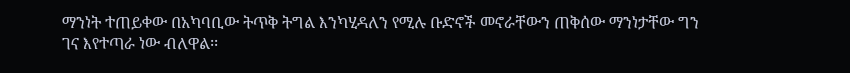ማንነት ተጠይቀው በአካባቢው ትጥቅ ትግል እንካሂዳለን የሚሉ ቡድኖች መኖራቸውን ጠቅሰው ማንነታቸው ግን ገና እየተጣራ ነው ብለዋል፡፡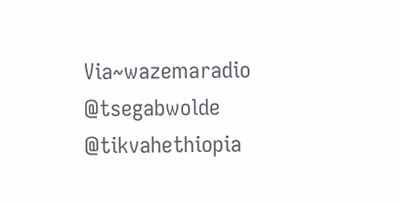Via~wazemaradio
@tsegabwolde @tikvahethiopia